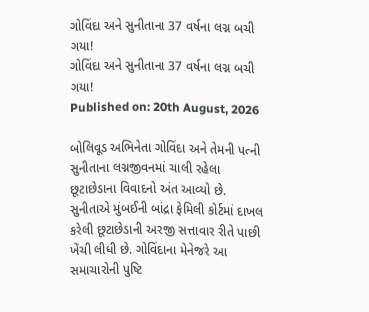ગોવિંદા અને સુનીતાના 37 વર્ષના લગ્ન બચી ગયા!
ગોવિંદા અને સુનીતાના 37 વર્ષના લગ્ન બચી ગયા!
Published on: 20th August, 2026

બોલિવૂડ અભિનેતા ગોવિંદા અને તેમની પત્ની સુનીતાના લગ્નજીવનમાં ચાલી રહેલા છૂટાછેડાના વિવાદનો અંત આવ્યો છે. સુનીતાએ મુંબઈની બાંદ્રા ફેમિલી કોર્ટમાં દાખલ કરેલી છૂટાછેડાની અરજી સત્તાવાર રીતે પાછી ખેંચી લીધી છે. ગોવિંદાના મેનેજરે આ સમાચારોની પુષ્ટિ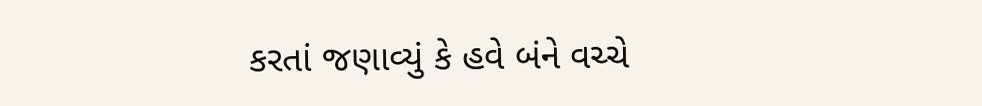કરતાં જણાવ્યું કે હવે બંને વચ્ચે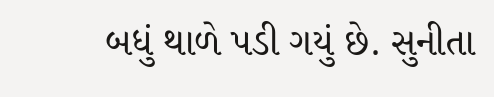બધું થાળે પડી ગયું છે. સુનીતા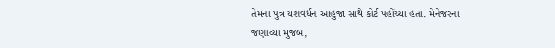તેમના પુત્ર યશવર્ધન આહુજા સાથે કોર્ટ પહોંચ્યા હતા. મેનેજરના જણાવ્યા મુજબ,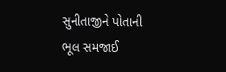સુનીતાજીને પોતાની ભૂલ સમજાઈ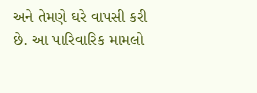અને તેમણે ઘરે વાપસી કરી છે. આ પારિવારિક મામલો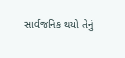સાર્વજનિક થયો તેનું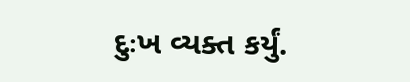દુઃખ વ્યક્ત કર્યું.